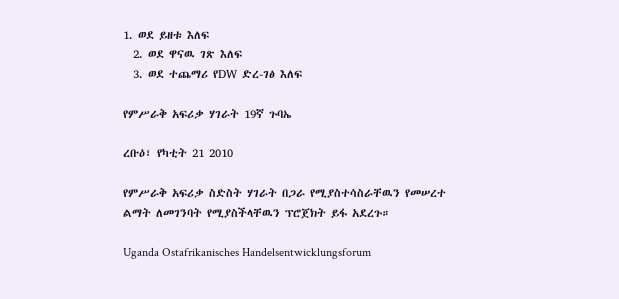1. ወደ ይዘቱ እለፍ
  2. ወደ ዋናዉ ገጽ እለፍ
  3. ወደ ተጨማሪ የDW ድረ-ገፅ እለፍ

የምሥራቅ አፍሪቃ ሃገራት 19ኛ ጉባኤ

ረቡዕ፣ የካቲት 21 2010

የምሥራቅ አፍሪቃ ስድስት ሃገራት በጋራ የሚያስተሳስራቸዉን የመሠረተ ልማት ለመገንባት የሚያስችላቸዉን ፕሮጀክት ይፋ አደረጉ።

Uganda Ostafrikanisches Handelsentwicklungsforum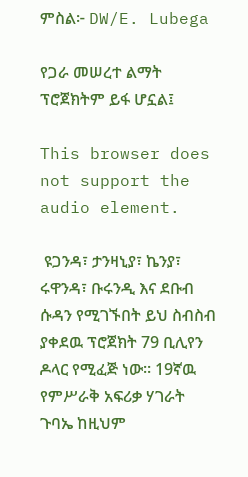ምስል፦ DW/E. Lubega

የጋራ መሠረተ ልማት ፕሮጀክትም ይፋ ሆኗል፤

This browser does not support the audio element.

 ዩጋንዳ፣ ታንዛኒያ፣ ኬንያ፣ ሩዋንዳ፣ ቡሩንዲ እና ደቡብ ሱዳን የሚገኙበት ይህ ስብስብ ያቀደዉ ፕሮጀክት 79 ቢሊየን ዶላር የሚፈጅ ነው። 19ኛዉ የምሥራቅ አፍሪቃ ሃገራት ጉባኤ ከዚህም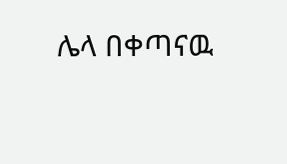ሌላ በቀጣናዉ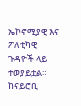ኤኮኖሚያዊ እና ፖለቲካዊ ጉዳዮች ላይ ተወያይቷል። ከናይሮቢ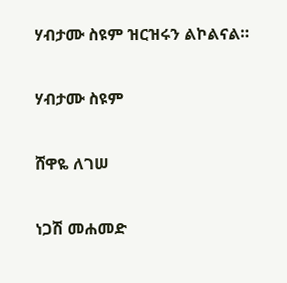ሃብታሙ ስዩም ዝርዝሩን ልኮልናል።

ሃብታሙ ስዩም

ሸዋዬ ለገሠ

ነጋሽ መሐመድ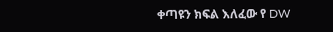ቀጣዩን ክፍል እለፈው የ DW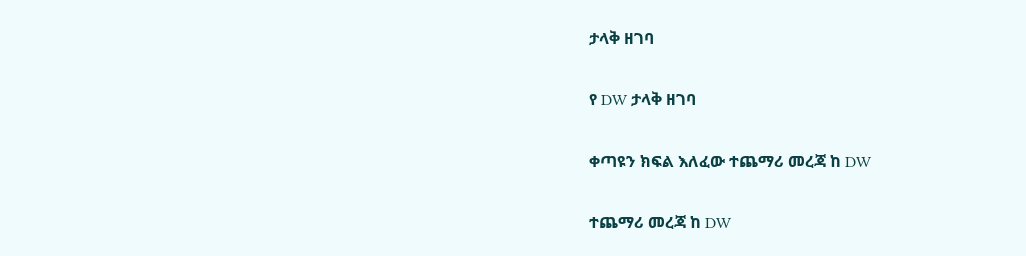ታላቅ ዘገባ

የ DW ታላቅ ዘገባ

ቀጣዩን ክፍል እለፈው ተጨማሪ መረጃ ከ DW

ተጨማሪ መረጃ ከ DW